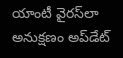యాంటీ వైరస్‌లా అనుక్షణం అప్‌డేట్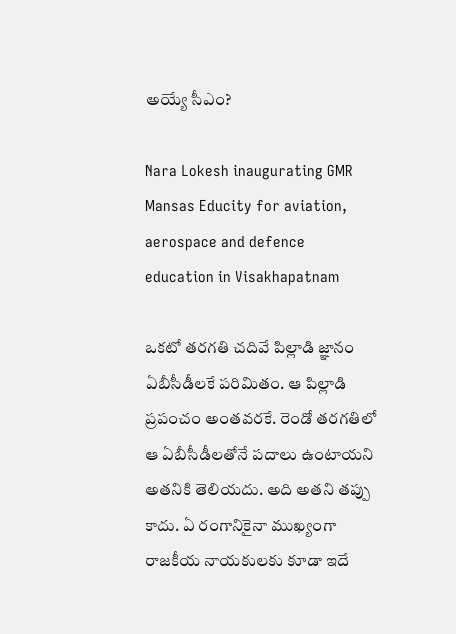అయ్యే సీఎం?

Nara Lokesh inaugurating GMR Mansas Educity for aviation, aerospace and defence education in Visakhapatnam

ఒకటో తరగతి చదివే పిల్లాడి జ్ఞానం ఏబీసీడీలకే పరిమితం. ఆ పిల్లాడి ప్రపంచం అంతవరకే. రెండో తరగతిలో ఆ ఏబీసీడీలతోనే పదాలు ఉంటాయని అతనికి తెలియదు. అది అతని తప్పు కాదు. ఏ రంగానికైనా ముఖ్యంగా రాజకీయ నాయకులకు కూడా ఇదే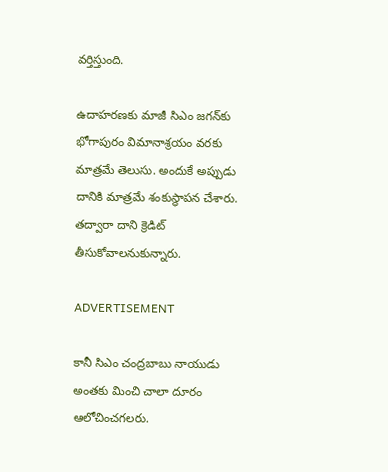వర్తిస్తుంది.

ఉదాహరణకు మాజీ సిఎం జగన్‌కు భోగాపురం విమానాశ్రయం వరకు మాత్రమే తెలుసు. అందుకే అప్పుడు దానికి మాత్రమే శంకుస్థాపన చేశారు. తద్వారా దాని క్రెడిట్ తీసుకోవాలనుకున్నారు.

ADVERTISEMENT

కానీ సిఎం చంద్రబాబు నాయుడు అంతకు మించి చాలా దూరం ఆలోచించగలరు.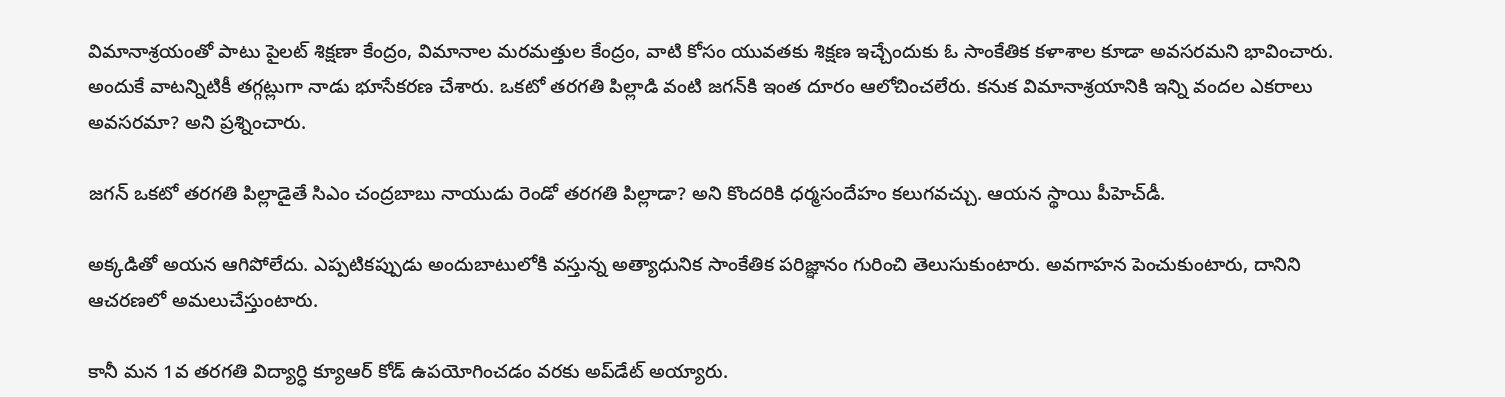విమానాశ్రయంతో పాటు పైలట్ శిక్షణా కేంద్రం, విమానాల మరమత్తుల కేంద్రం, వాటి కోసం యువతకు శిక్షణ ఇచ్చేందుకు ఓ సాంకేతిక కళాశాల కూడా అవసరమని భావించారు. అందుకే వాటన్నిటికీ తగ్గట్లుగా నాడు భూసేకరణ చేశారు. ఒకటో తరగతి పిల్లాడి వంటి జగన్‌కి ఇంత దూరం ఆలోచించలేరు. కనుక విమానాశ్రయానికి ఇన్ని వందల ఎకరాలు అవసరమా? అని ప్రశ్నించారు.

జగన్‌ ఒకటో తరగతి పిల్లాడైతే సిఎం చంద్రబాబు నాయుడు రెండో తరగతి పిల్లాడా? అని కొందరికి ధర్మసందేహం కలుగవచ్చు. ఆయన స్థాయి పీహెచ్‌డీ.

అక్కడితో అయన ఆగిపోలేదు. ఎప్పటికప్పుడు అందుబాటులోకి వస్తున్న అత్యాధునిక సాంకేతిక పరిజ్ఞానం గురించి తెలుసుకుంటారు. అవగాహన పెంచుకుంటారు, దానిని ఆచరణలో అమలుచేస్తుంటారు.

కానీ మన 1వ తరగతి విద్యార్ధి క్యూఆర్ కోడ్ ఉపయోగించడం వరకు అప్‌డేట్ అయ్యారు.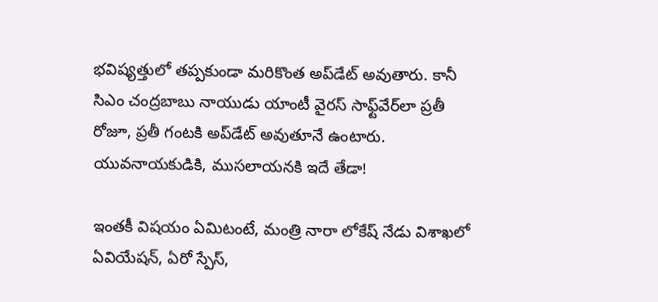భవిష్యత్తులో తప్పకుండా మరికొంత అప్‌డేట్ అవుతారు. కానీ సిఎం చంద్రబాబు నాయుడు యాంటీ వైరస్ సాఫ్ట్‌వేర్‌లా ప్రతీ రోజూ, ప్రతీ గంటకి అప్‌డేట్ అవుతూనే ఉంటారు. యువనాయకుడికి, ముసలాయనకి ఇదే తేడా!

ఇంతకీ విషయం ఏమిటంటే, మంత్రి నారా లోకేష్‌ నేడు విశాఖలో ఏవియేషన్, ఏరో స్పేస్,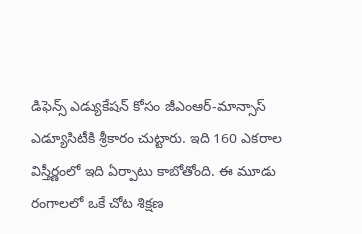డిఫెన్స్ ఎడ్యుకేషన్ కోసం జీఎంఆర్-మాన్సాస్ ఎడ్యూసిటీకి శ్రీకారం చుట్టారు. ఇది 160 ఎకరాల విస్తీర్ణంలో ఇది ఏర్పాటు కాబోతోంది. ఈ మూడు రంగాలలో ఒకే చోట శిక్షణ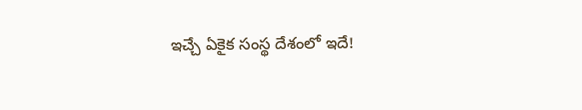ఇచ్చే ఏకైక సంస్థ దేశంలో ఇదే!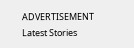ADVERTISEMENT
Latest Stories